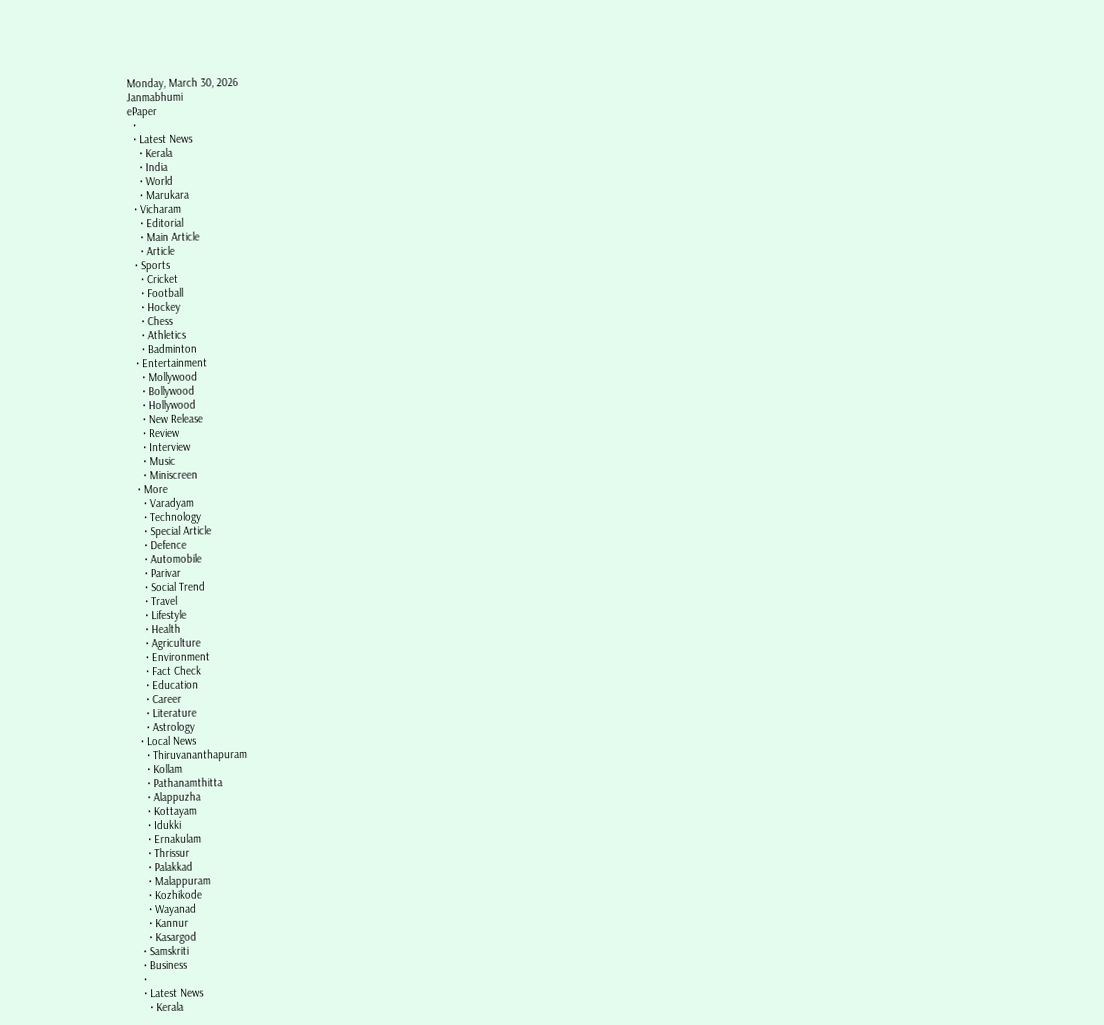Monday, March 30, 2026
Janmabhumi
ePaper
  •
  • Latest News
    • Kerala
    • India
    • World
    • Marukara
  • Vicharam
    • Editorial
    • Main Article
    • Article
  • Sports
    • Cricket
    • Football
    • Hockey
    • Chess
    • Athletics
    • Badminton
  • Entertainment
    • Mollywood
    • Bollywood
    • Hollywood
    • New Release
    • Review
    • Interview
    • Music
    • Miniscreen
  • More
    • Varadyam
    • Technology
    • Special Article
    • Defence
    • Automobile
    • Parivar
    • Social Trend
    • Travel
    • Lifestyle
    • Health
    • Agriculture
    • Environment
    • Fact Check
    • Education
    • Career
    • Literature
    • Astrology
  • Local News
    • Thiruvananthapuram
    • Kollam
    • Pathanamthitta
    • Alappuzha
    • Kottayam
    • Idukki
    • Ernakulam
    • Thrissur
    • Palakkad
    • Malappuram
    • Kozhikode
    • Wayanad
    • Kannur
    • Kasargod
  • Samskriti
  • Business
  •
  • Latest News
    • Kerala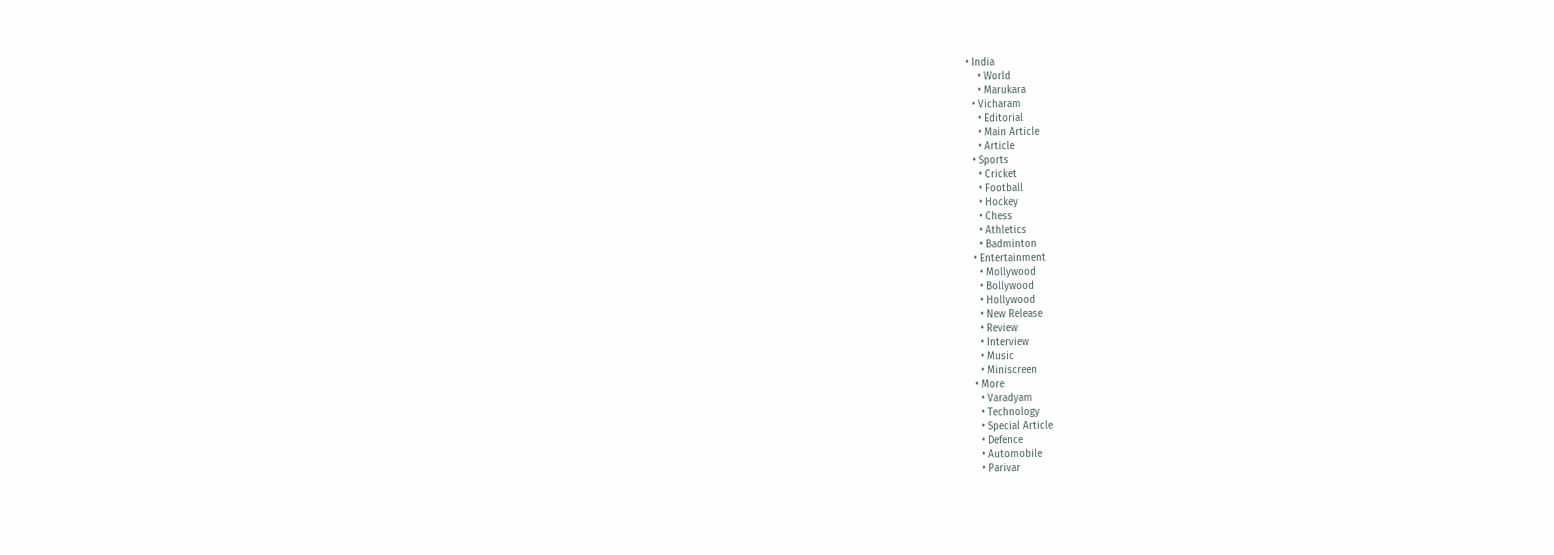• India
    • World
    • Marukara
  • Vicharam
    • Editorial
    • Main Article
    • Article
  • Sports
    • Cricket
    • Football
    • Hockey
    • Chess
    • Athletics
    • Badminton
  • Entertainment
    • Mollywood
    • Bollywood
    • Hollywood
    • New Release
    • Review
    • Interview
    • Music
    • Miniscreen
  • More
    • Varadyam
    • Technology
    • Special Article
    • Defence
    • Automobile
    • Parivar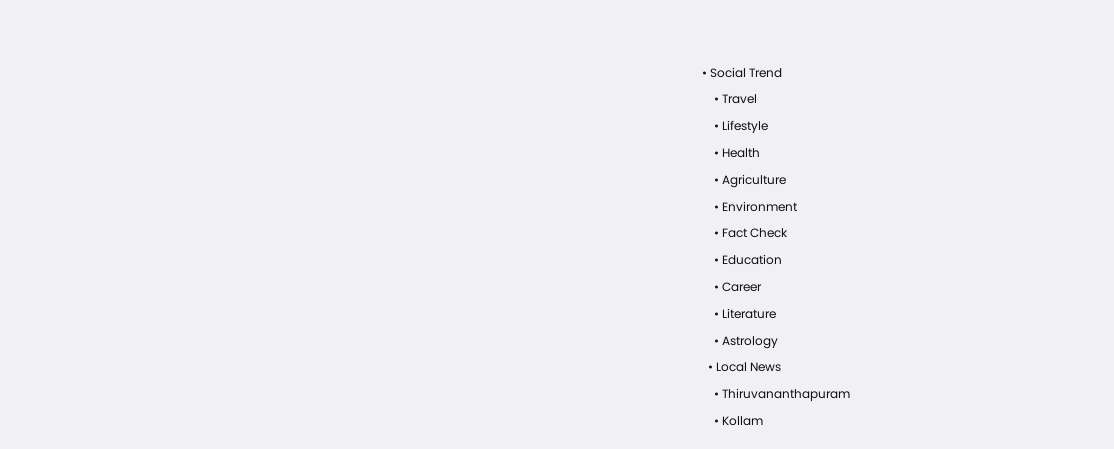• Social Trend
    • Travel
    • Lifestyle
    • Health
    • Agriculture
    • Environment
    • Fact Check
    • Education
    • Career
    • Literature
    • Astrology
  • Local News
    • Thiruvananthapuram
    • Kollam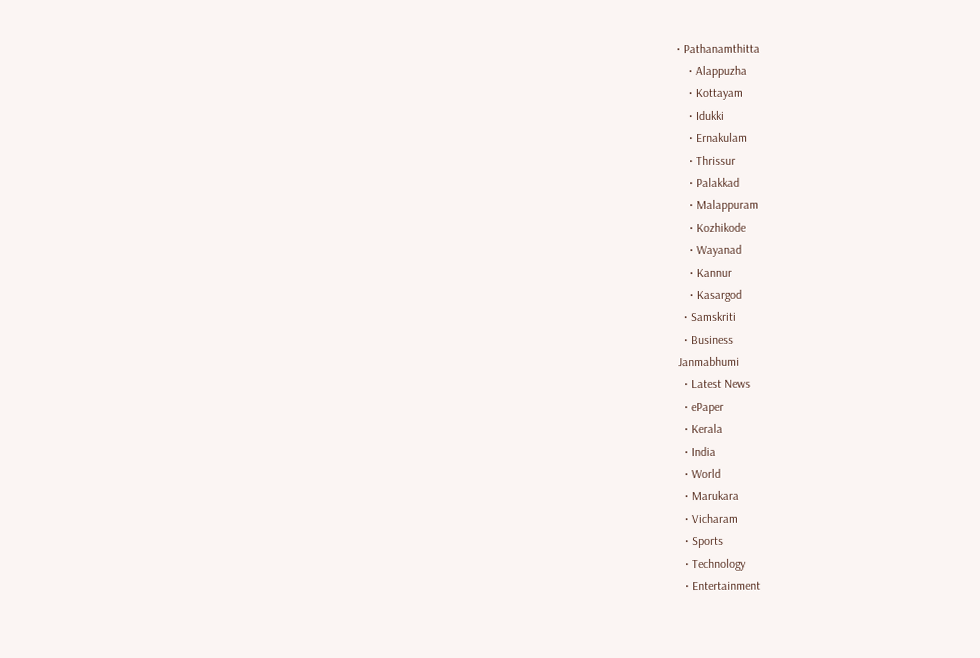• Pathanamthitta
    • Alappuzha
    • Kottayam
    • Idukki
    • Ernakulam
    • Thrissur
    • Palakkad
    • Malappuram
    • Kozhikode
    • Wayanad
    • Kannur
    • Kasargod
  • Samskriti
  • Business
Janmabhumi
  • Latest News
  • ePaper
  • Kerala
  • India
  • World
  • Marukara
  • Vicharam
  • Sports
  • Technology
  • Entertainment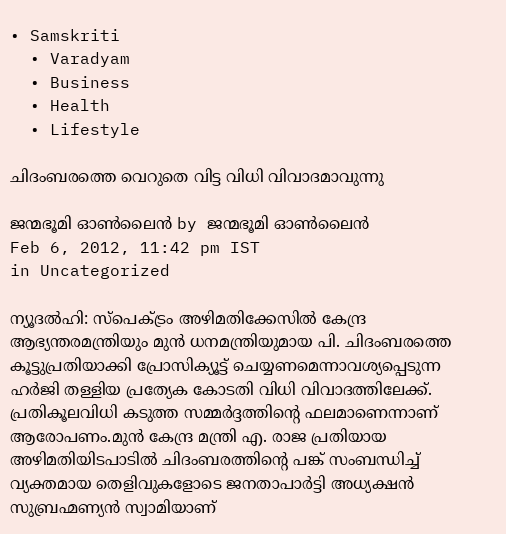• Samskriti
  • Varadyam
  • Business
  • Health
  • Lifestyle

ചിദംബരത്തെ വെറുതെ വിട്ട വിധി വിവാദമാവുന്നു

ജന്മഭൂമി ഓണ്‍ലൈന്‍ by ജന്മഭൂമി ഓണ്‍ലൈന്‍
Feb 6, 2012, 11:42 pm IST
in Uncategorized

ന്യൂദല്‍ഹി: സ്പെക്ട്രം അഴിമതിക്കേസില്‍ കേന്ദ്ര ആഭ്യന്തരമന്ത്രിയും മുന്‍ ധനമന്ത്രിയുമായ പി. ചിദംബരത്തെ കൂട്ടുപ്രതിയാക്കി പ്രോസിക്യൂട്ട്‌ ചെയ്യണമെന്നാവശ്യപ്പെടുന്ന ഹര്‍ജി തള്ളിയ പ്രത്യേക കോടതി വിധി വിവാദത്തിലേക്ക്‌. പ്രതികൂലവിധി കടുത്ത സമ്മര്‍ദ്ദത്തിന്റെ ഫലമാണെന്നാണ്‌ ആരോപണം.മുന്‍ കേന്ദ്ര മന്ത്രി എ. രാജ പ്രതിയായ അഴിമതിയിടപാടില്‍ ചിദംബരത്തിന്റെ പങ്ക്‌ സംബന്ധിച്ച്‌ വ്യക്തമായ തെളിവുകളോടെ ജനതാപാര്‍ട്ടി അധ്യക്ഷന്‍ സുബ്രഹ്മണ്യന്‍ സ്വാമിയാണ്‌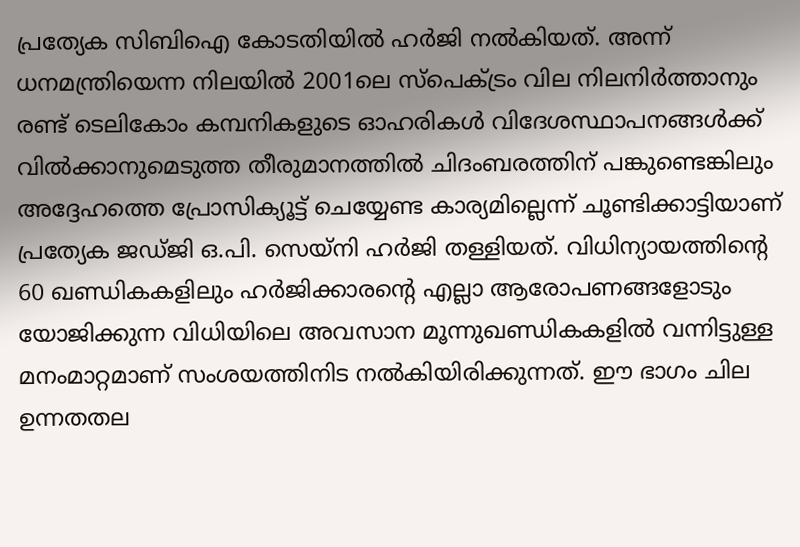പ്രത്യേക സിബിഐ കോടതിയില്‍ ഹര്‍ജി നല്‍കിയത്‌. അന്ന്‌ ധനമന്ത്രിയെന്ന നിലയില്‍ 2001ലെ സ്പെക്ട്രം വില നിലനിര്‍ത്താനും രണ്ട്‌ ടെലികോം കമ്പനികളുടെ ഓഹരികള്‍ വിദേശസ്ഥാപനങ്ങള്‍ക്ക്‌ വില്‍ക്കാനുമെടുത്ത തീരുമാനത്തില്‍ ചിദംബരത്തിന്‌ പങ്കുണ്ടെങ്കിലും അദ്ദേഹത്തെ പ്രോസിക്യൂട്ട്‌ ചെയ്യേണ്ട കാര്യമില്ലെന്ന്‌ ചൂണ്ടിക്കാട്ടിയാണ്‌ പ്രത്യേക ജഡ്ജി ഒ.പി. സെയ്നി ഹര്‍ജി തള്ളിയത്‌. വിധിന്യായത്തിന്റെ 60 ഖണ്ഡികകളിലും ഹര്‍ജിക്കാരന്റെ എല്ലാ ആരോപണങ്ങളോടും യോജിക്കുന്ന വിധിയിലെ അവസാന മൂന്നുഖണ്ഡികകളില്‍ വന്നിട്ടുള്ള മനംമാറ്റമാണ്‌ സംശയത്തിനിട നല്‍കിയിരിക്കുന്നത്‌. ഈ ഭാഗം ചില ഉന്നതതല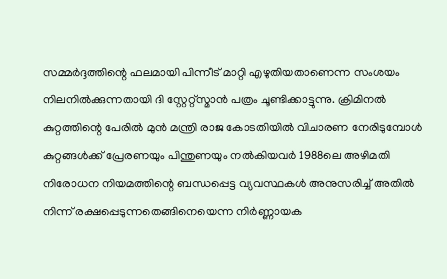സമ്മര്‍ദ്ദത്തിന്റെ ഫലമായി പിന്നീട്‌ മാറ്റി എഴുതിയതാണെന്ന സംശയം നിലനില്‍ക്കുന്നതായി ദി സ്റ്റേറ്റ്സ്മാന്‍ പത്രം ചൂണ്ടിക്കാട്ടുന്നു. ക്രിമിനല്‍ കുറ്റത്തിന്റെ പേരില്‍ മുന്‍ മന്ത്രി രാജ കോടതിയില്‍ വിചാരണ നേരിടുമ്പോള്‍ കുറ്റങ്ങള്‍ക്ക്‌ പ്രേരണയും പിന്തുണയും നല്‍കിയവര്‍ 1988ലെ അഴിമതി നിരോധന നിയമത്തിന്റെ ബന്ധപ്പെട്ട വ്യവസ്ഥകള്‍ അനുസരിച്ച്‌ അതില്‍ നിന്ന്‌ രക്ഷപ്പെടുന്നതെങ്ങിനെയെന്ന നിര്‍ണ്ണായക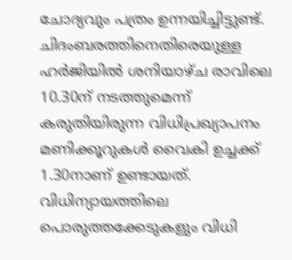ചോദ്യവും പത്രം ഉന്നയിച്ചിട്ടുണ്ട്‌. ചിദംബരത്തിനെതിരെയുള്ള ഹര്‍ജിയില്‍ ശനിയാഴ്ച രാവിലെ 10.30ന്‌ നടത്തുമെന്ന്‌ കരുതിയിരുന്ന വിധിപ്രഖ്യാപനം മണിക്കൂറുകള്‍ വൈകി ഉച്ചക്ക്‌ 1.30നാണ്‌ ഉണ്ടായത്‌. വിധിന്യായത്തിലെ പൊരുത്തക്കേടുകളും വിധി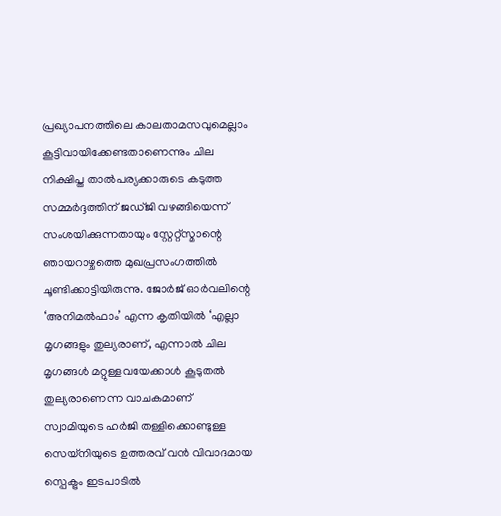പ്രഖ്യാപനത്തിലെ കാലതാമസവുമെല്ലാം കൂട്ടിവായിക്കേണ്ടതാണെന്നും ചില നിക്ഷിപ്ത താല്‍പര്യക്കാരുടെ കടുത്ത സമ്മര്‍ദ്ദത്തിന്‌ ജഡ്ജി വഴങ്ങിയെന്ന്‌ സംശയിക്കുന്നതായും സ്റ്റേറ്റ്സ്മാന്റെ ഞായറാഴ്ചത്തെ മുഖപ്രസംഗത്തില്‍ ചൂണ്ടിക്കാട്ടിയിരുന്നു. ജോര്‍ജ്‌ ഓര്‍വലിന്റെ ‘അനിമല്‍ഫാം’ എന്ന കൃതിയില്‍ ‘എല്ലാ മൃഗങ്ങളും തുല്യരാണ്‌, എന്നാല്‍ ചില മൃഗങ്ങള്‍ മറ്റുള്ളവയേക്കാള്‍ കൂടുതല്‍ തുല്യരാണെന്ന വാചകമാണ്‌ സ്വാമിയുടെ ഹര്‍ജി തള്ളിക്കൊണ്ടുള്ള സെയ്നിയുടെ ഉത്തരവ്‌ വന്‍ വിവാദമായ സ്പെക്ട്രം ഇടപാടില്‍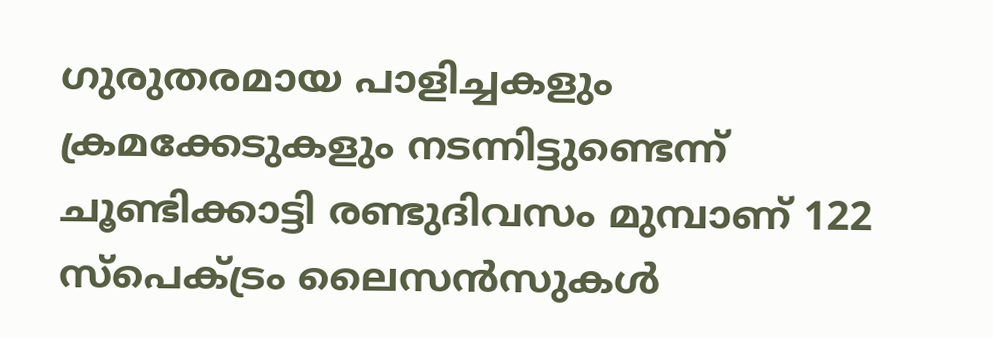ഗുരുതരമായ പാളിച്ചകളും ക്രമക്കേടുകളും നടന്നിട്ടുണ്ടെന്ന്‌ ചൂണ്ടിക്കാട്ടി രണ്ടുദിവസം മുമ്പാണ്‌ 122 സ്പെക്ട്രം ലൈസന്‍സുകള്‍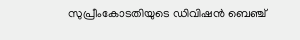സുപ്രീംകോടതിയുടെ ഡിവിഷന്‍ ബെഞ്ച്‌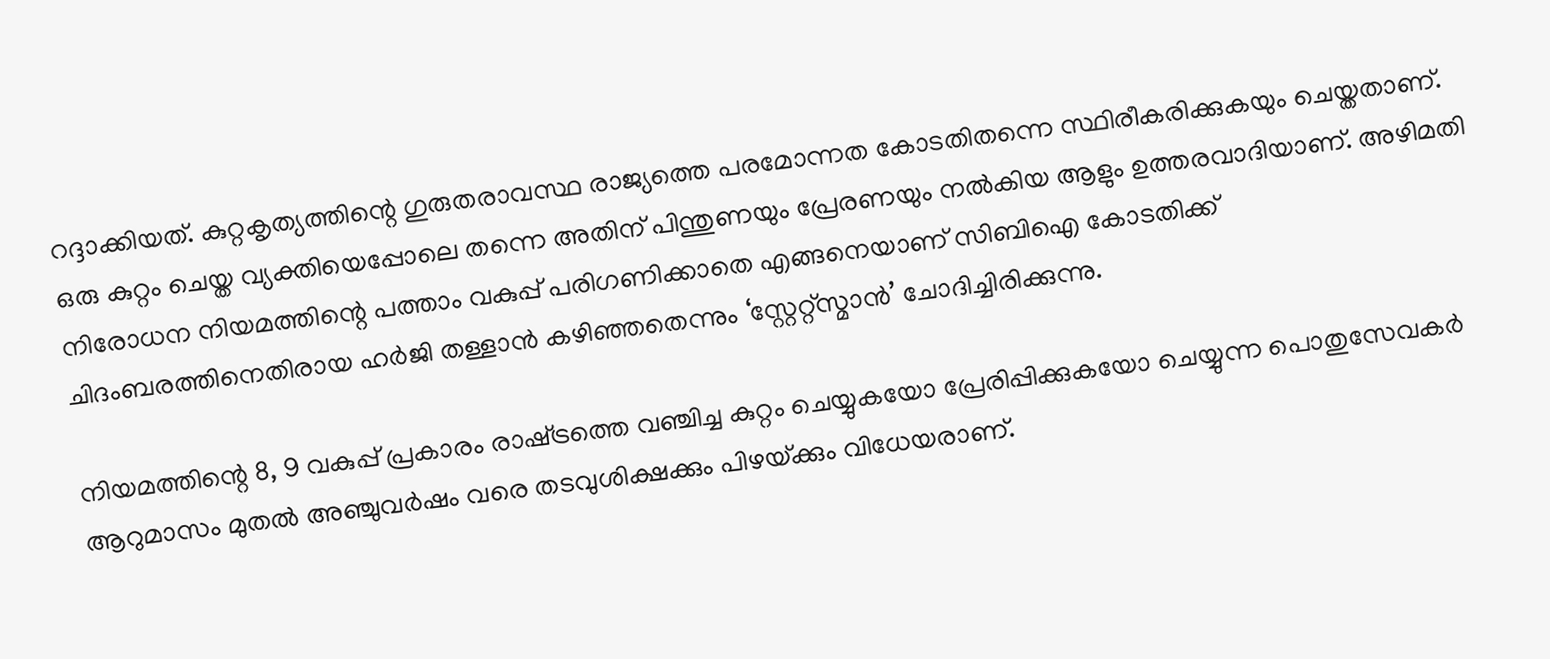റദ്ദാക്കിയത്‌. കുറ്റകൃത്യത്തിന്റെ ഗുരുതരാവസ്ഥ രാജ്യത്തെ പരമോന്നത കോടതിതന്നെ സ്ഥിരീകരിക്കുകയും ചെയ്തതാണ്‌. ഒരു കുറ്റം ചെയ്ത വ്യക്തിയെപ്പോലെ തന്നെ അതിന്‌ പിന്തുണയും പ്രേരണയും നല്‍കിയ ആളും ഉത്തരവാദിയാണ്‌. അഴിമതി നിരോധന നിയമത്തിന്റെ പത്താം വകുപ്പ്‌ പരിഗണിക്കാതെ എങ്ങനെയാണ്‌ സിബിഐ കോടതിക്ക്‌ ചിദംബരത്തിനെതിരായ ഹര്‍ജി തള്ളാന്‍ കഴിഞ്ഞതെന്നും ‘സ്റ്റേറ്റ്സ്മാന്‍’ ചോദിച്ചിരിക്കുന്നു.

നിയമത്തിന്റെ 8, 9 വകുപ്പ്‌ പ്രകാരം രാഷ്‌ട്രത്തെ വഞ്ചിച്ച കുറ്റം ചെയ്യുകയോ പ്രേരിപ്പിക്കുകയോ ചെയ്യുന്ന പൊതുസേവകര്‍ ആറുമാസം മുതല്‍ അഞ്ചുവര്‍ഷം വരെ തടവുശിക്ഷക്കും പിഴയ്‌ക്കും വിധേയരാണ്‌.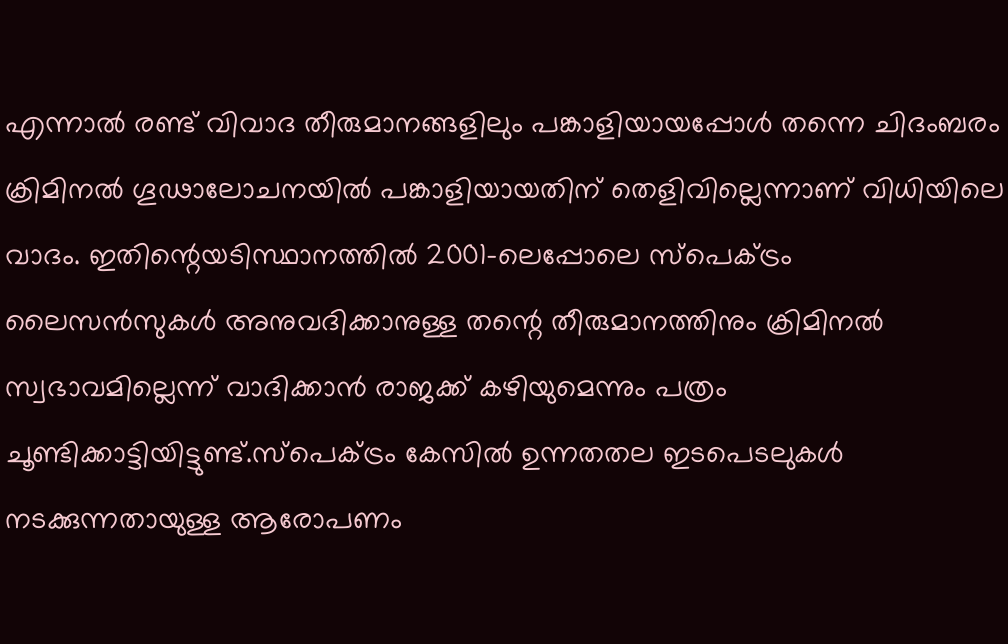എന്നാല്‍ രണ്ട്‌ വിവാദ തീരുമാനങ്ങളിലും പങ്കാളിയായപ്പോള്‍ തന്നെ ചിദംബരം ക്രിമിനല്‍ ഗൂഢാലോചനയില്‍ പങ്കാളിയായതിന്‌ തെളിവില്ലെന്നാണ്‌ വിധിയിലെ വാദം. ഇതിന്റെയടിസ്ഥാനത്തില്‍ 2001-ലെപ്പോലെ സ്പെക്ട്രം ലൈസന്‍സുകള്‍ അനുവദിക്കാനുള്ള തന്റെ തീരുമാനത്തിനും ക്രിമിനല്‍ സ്വഭാവമില്ലെന്ന്‌ വാദിക്കാന്‍ രാജക്ക്‌ കഴിയുമെന്നും പത്രം ചൂണ്ടിക്കാട്ടിയിട്ടുണ്ട്‌.സ്പെക്ട്രം കേസില്‍ ഉന്നതതല ഇടപെടലുകള്‍ നടക്കുന്നതായുള്ള ആരോപണം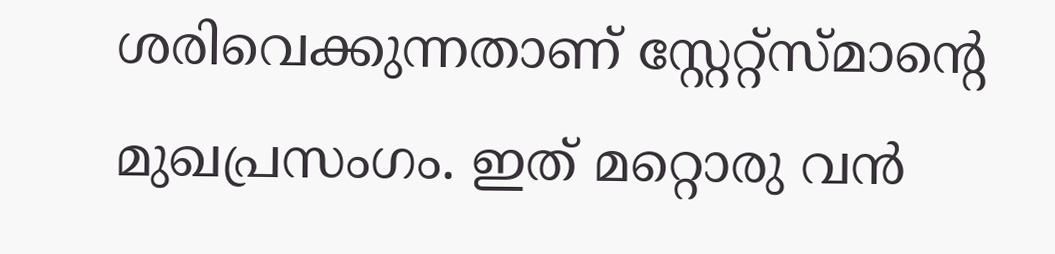ശരിവെക്കുന്നതാണ്‌ സ്റ്റേറ്റ്സ്മാന്റെ മുഖപ്രസംഗം. ഇത്‌ മറ്റൊരു വന്‍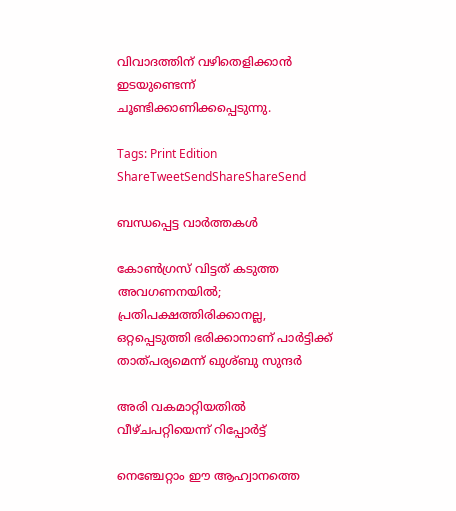വിവാദത്തിന്‌ വഴിതെളിക്കാന്‍ ഇടയുണ്ടെന്ന്‌ ചൂണ്ടിക്കാണിക്കപ്പെടുന്നു.

Tags: Print Edition
ShareTweetSendShareShareSend

ബന്ധപ്പെട്ട വാര്‍ത്തകള്‍

കോണ്‍ഗ്രസ് വിട്ടത് കടുത്ത അവഗണനയില്‍; പ്രതിപക്ഷത്തിരിക്കാനല്ല, ഒറ്റപ്പെടുത്തി ഭരിക്കാനാണ് പാര്‍ട്ടിക്ക് താത്പര്യമെന്ന് ഖുശ്ബു സുന്ദര്‍

അരി വകമാറ്റിയതില്‍ വീഴ്ചപറ്റിയെന്ന് റിപ്പോര്‍ട്ട്

നെഞ്ചേറ്റാം ഈ ആഹ്വാനത്തെ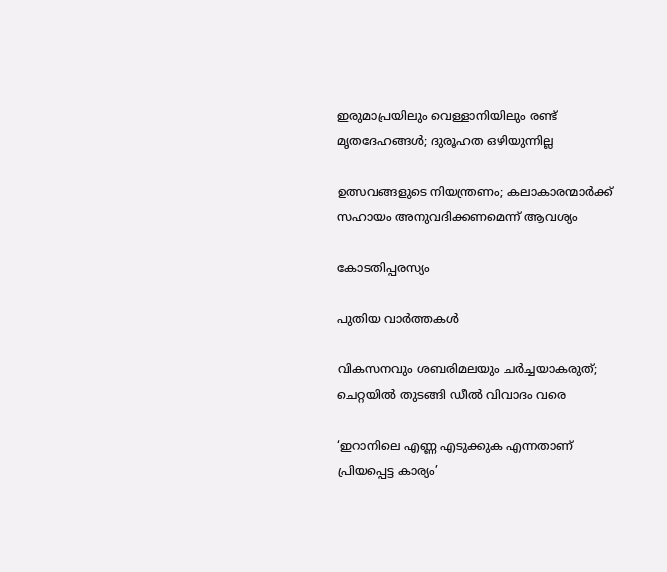ഇരുമാപ്രയിലും വെള്ളാനിയിലും രണ്ട് മൃതദേഹങ്ങള്‍; ദുരൂഹത ഒഴിയുന്നില്ല

ഉത്സവങ്ങളുടെ നിയന്ത്രണം; കലാകാരന്മാര്‍ക്ക് സഹായം അനുവദിക്കണമെന്ന് ആവശ്യം

കോടതിപ്പരസ്യം

പുതിയ വാര്‍ത്തകള്‍

വികസനവും ശബരിമലയും ചര്‍ച്ചയാകരുത്; ചെറ്റയില്‍ തുടങ്ങി ഡീല്‍ വിവാദം വരെ

‘ഇറാനിലെ എണ്ണ എടുക്കുക എന്നതാണ് പ്രിയപ്പെട്ട കാര്യം’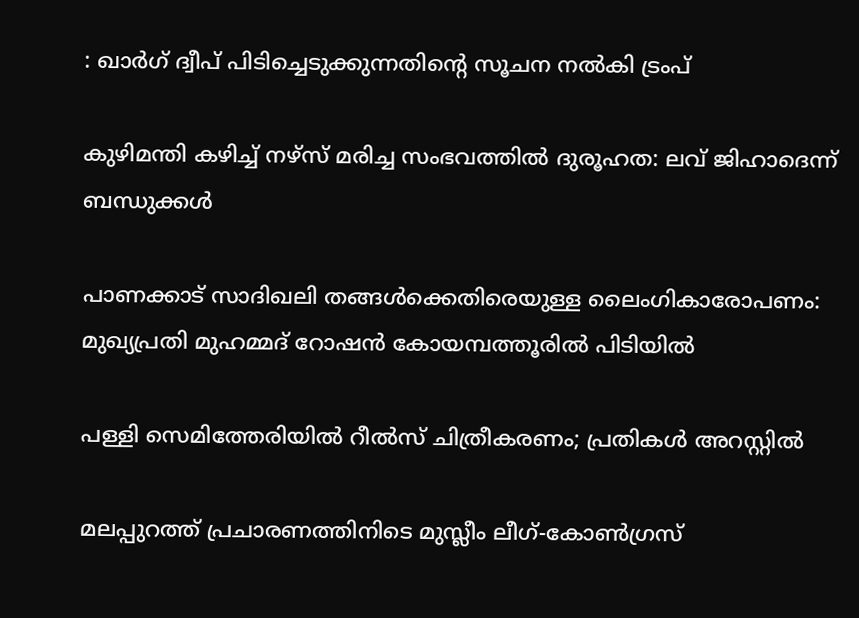: ഖാർഗ് ദ്വീപ് പിടിച്ചെടുക്കുന്നതിന്റെ സൂചന നൽകി ട്രംപ്

കുഴിമന്തി കഴിച്ച് നഴ്‌സ് മരിച്ച സംഭവത്തില്‍ ദുരൂഹത: ലവ് ജിഹാദെന്ന് ബന്ധുക്കള്‍

പാണക്കാട് സാദിഖലി തങ്ങൾക്കെതിരെയുള്ള ലൈംഗികാരോപണം: മുഖ്യപ്രതി മുഹമ്മദ് റോഷന്‍ കോയമ്പത്തൂരില്‍ പിടിയില്‍

പള്ളി സെമിത്തേരിയില്‍ റീല്‍സ് ചിത്രീകരണം; പ്രതികള്‍ അറസ്റ്റില്‍

മലപ്പുറത്ത് പ്രചാരണത്തിനിടെ മുസ്ലീം ലീഗ്-കോൺഗ്രസ്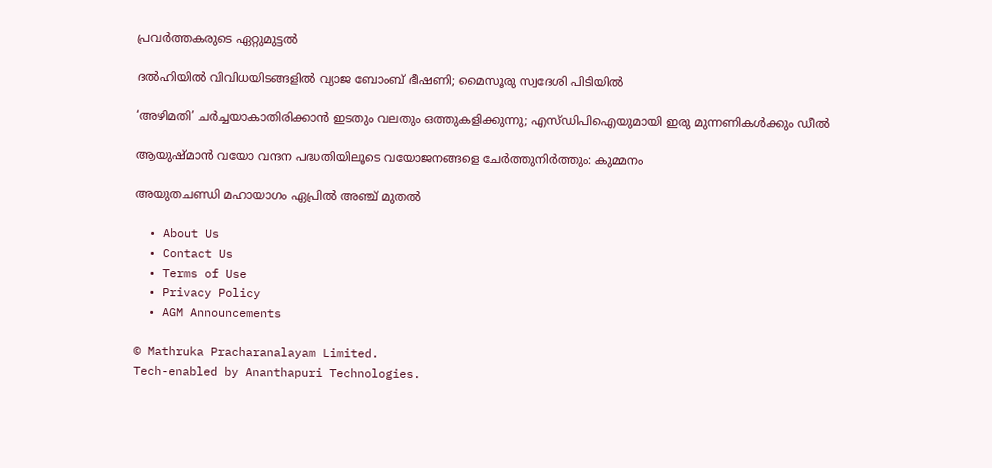പ്രവർത്തകരുടെ ഏറ്റുമുട്ടൽ

ദല്‍ഹിയിൽ വിവിധയിടങ്ങളിൽ വ്യാജ ബോംബ് ഭീഷണി; മൈസൂരു സ്വദേശി പിടിയിൽ

‘അഴിമതി’ ചര്‍ച്ചയാകാതിരിക്കാന്‍ ഇടതും വലതും ഒത്തുകളിക്കുന്നു; എസ്ഡിപിഐയുമായി ഇരു മുന്നണികള്‍ക്കും ഡീല്‍

ആയുഷ്മാന്‍ വയോ വന്ദന പദ്ധതിയിലൂടെ വയോജനങ്ങളെ ചേര്‍ത്തുനിര്‍ത്തും: കുമ്മനം

അയുതചണ്ഡി മഹായാഗം ഏപ്രില്‍ അഞ്ച് മുതല്‍

  • About Us
  • Contact Us
  • Terms of Use
  • Privacy Policy
  • AGM Announcements

© Mathruka Pracharanalayam Limited.
Tech-enabled by Ananthapuri Technologies.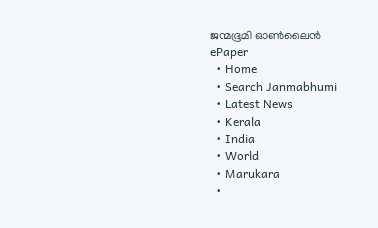ജന്മഭൂമി ഓണ്‍ലൈന്‍
ePaper
  • Home
  • Search Janmabhumi
  • Latest News
  • Kerala
  • India
  • World
  • Marukara
  •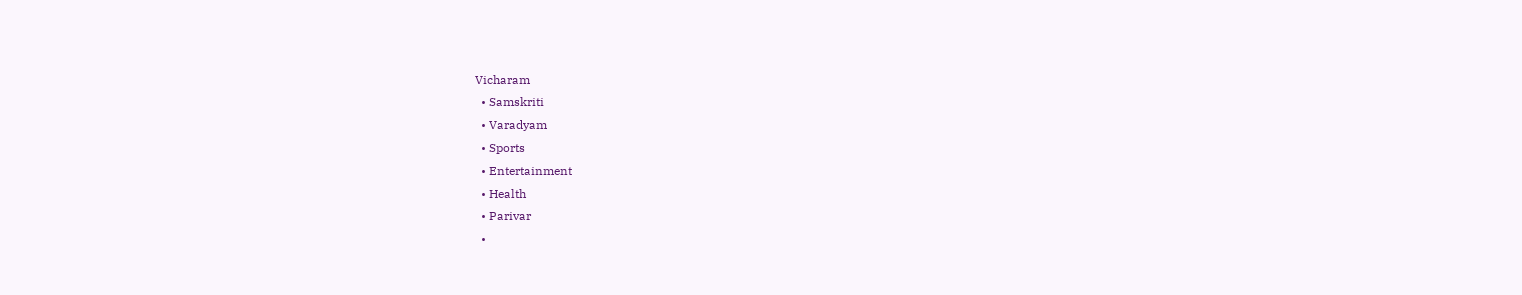Vicharam
  • Samskriti
  • Varadyam
  • Sports
  • Entertainment
  • Health
  • Parivar
  •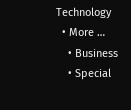Technology
  • More …
    • Business
    • Special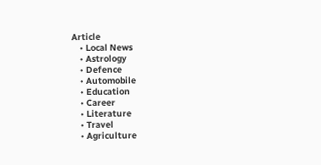Article
    • Local News
    • Astrology
    • Defence
    • Automobile
    • Education
    • Career
    • Literature
    • Travel
    • Agriculture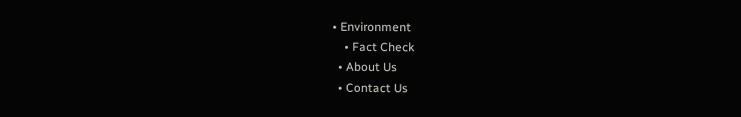• Environment
    • Fact Check
  • About Us
  • Contact Us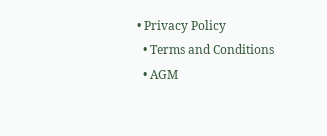• Privacy Policy
  • Terms and Conditions
  • AGM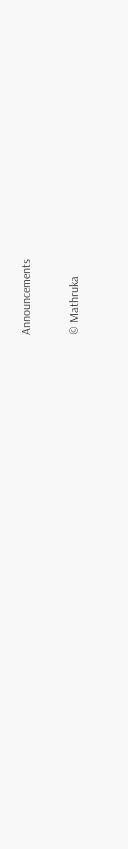Announcements

© Mathruka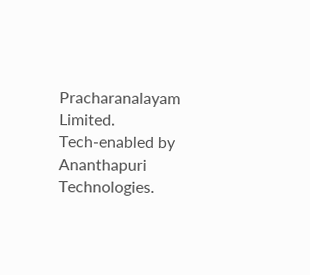Pracharanalayam Limited.
Tech-enabled by Ananthapuri Technologies.